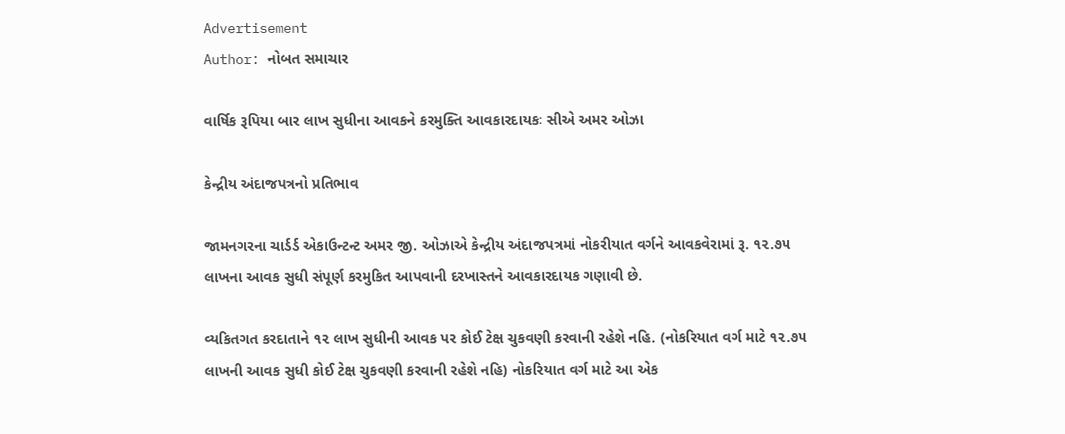Advertisement
Author: નોબત સમાચાર

વાર્ષિક રૂપિયા બાર લાખ સુધીના આવકને કરમુક્તિ આવકારદાયકઃ સીએ અમર ઓઝા

કેન્દ્રીય અંદાજપત્રનો પ્રતિભાવ

જામનગરના ચાર્ડર્ડ એકાઉન્ટન્ટ અમર જી. ઓઝાએ કેન્દ્રીય અંદાજપત્રમાં નોકરીયાત વર્ગને આવકવેરામાં રૂ. ૧૨.૭૫ લાખના આવક સુધી સંપૂર્ણ કરમુકિત આપવાની દરખાસ્તને આવકારદાયક ગણાવી છે.

વ્યકિતગત કરદાતાને ૧૨ લાખ સુધીની આવક પર કોઈ ટેક્ષ ચુકવણી કરવાની રહેશે નહિ. (નોકરિયાત વર્ગ માટે ૧૨.૭૫ લાખની આવક સુધી કોઈ ટેક્ષ ચુકવણી કરવાની રહેશે નહિ) નોકરિયાત વર્ગ માટે આ એક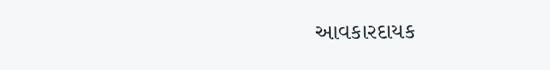આવકારદાયક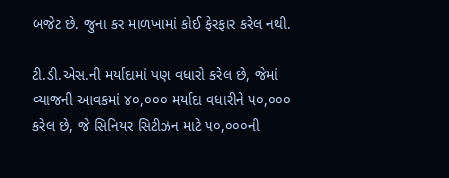બજેટ છે. જુના કર માળખામાં કોઈ ફેરફાર કરેલ નથી.

ટી.ડી.એસ.ની મર્યાદામાં પણ વધારો કરેલ છે, જેમાં વ્યાજની આવકમાં ૪૦,૦૦૦ મર્યાદા વધારીને ૫૦,૦૦૦ કરેલ છે, જે સિનિયર સિટીઝન માટે ૫૦,૦૦૦ની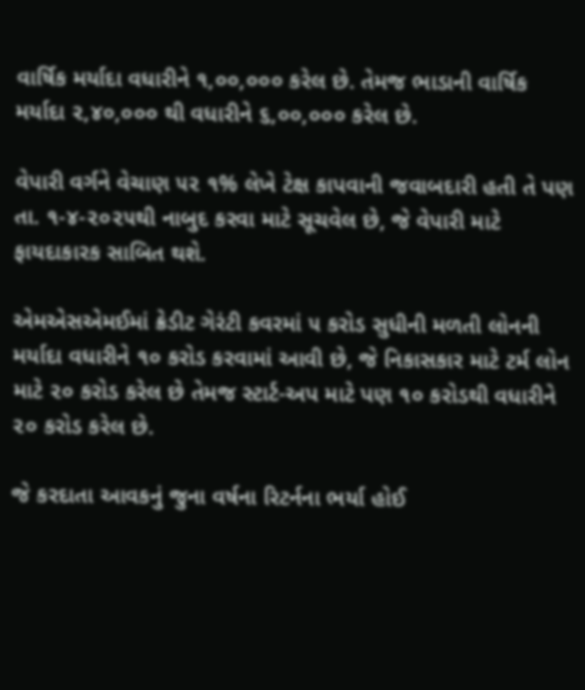વાર્ષિક મર્યાદા વધારીને ૧,૦૦,૦૦૦ કરેલ છે. તેમજ ભાડાની વાર્ષિક મર્યાદા ૨,૪૦,૦૦૦ થી વધારીને ૬,૦૦,૦૦૦ કરેલ છે.

વેપારી વર્ગને વેચાણ ૫૨ ૧% લેખે ટેક્ષ કાપવાની જવાબદારી હતી તે પણ તા. ૧-૪-૨૦૨૫થી નાબુદ કરવા માટે સૂચવેલ છે, જે વેપારી માટે ફાયદાકારક સાબિત થશે.

એમએસએમઈમાં ક્રેડીટ ગેરંટી કવરમાં ૫ કરોડ સુધીની મળતી લોનની મર્યાદા વધારીને ૧૦ કરોડ કરવામાં આવી છે, જે નિકાસકાર માટે ટર્મ લોન માટે ૨૦ કરોડ કરેલ છે તેમજ સ્ટાર્ટ-અપ માટે પણ ૧૦ કરોડથી વધારીને ૨૦ કરોડ કરેલ છે.

જે કરદાતા આવકનું જુના વર્ષના રિટર્નના ભર્યા હોઈ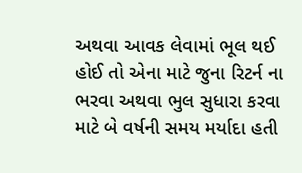અથવા આવક લેવામાં ભૂલ થઈ હોઈ તો એના માટે જુના રિટર્ન ના ભરવા અથવા ભુલ સુધારા કરવા માટે બે વર્ષની સમય મર્યાદા હતી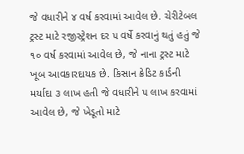જે વધારીને ૪ વર્ષ કરવામાં આવેલ છે. ચેરીટેબલ ટ્રસ્ટ માટે રજીસ્ટ્રેશન દર ૫ વર્ષે કરવાનું થતું હતું જે ૧૦ વર્ષ કરવામાં આવેલ છે, જે નાના ટ્રસ્ટ માટે ખૂબ આવકારદાયક છે. કિસાન ક્રેડિટ કાર્ડની મર્યાદા ૩ લાખ હતી જે વધારીને ૫ લાખ કરવામાં આવેલ છે, જે ખેડૂતો માટે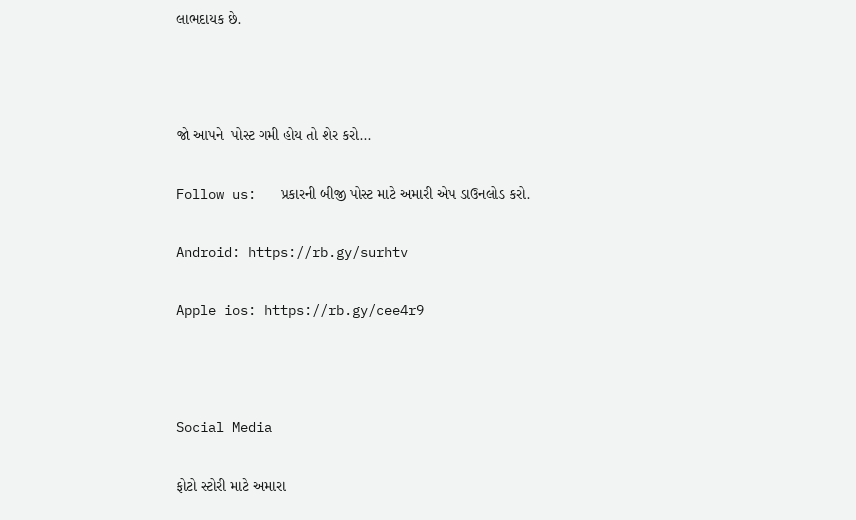લાભદાયક છે.



જો આપને  પોસ્ટ ગમી હોય તો શેર કરો...

Follow us:   પ્રકારની બીજી પોસ્ટ માટે અમારી એપ ડાઉનલોડ કરો.

Android: https://rb.gy/surhtv

Apple ios: https://rb.gy/cee4r9



Social Media

ફોટો સ્ટોરી માટે અમારા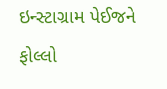ઇન્સ્ટાગ્રામ પેઈજને ફોલ્લો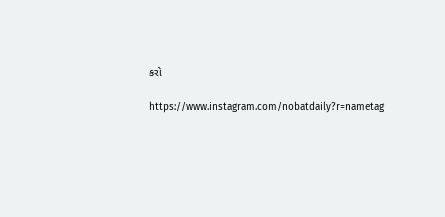કરો

https://www.instagram.com/nobatdaily?r=nametag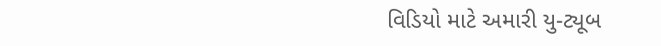વિડિયો માટે અમારી યુ-ટ્યૂબ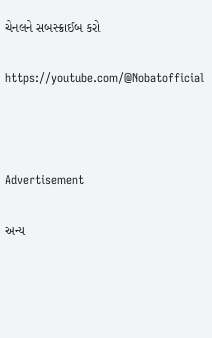ચેનલને સબસ્ક્રાઈબ કરો

https://youtube.com/@Nobatofficial



Advertisement

અન્ય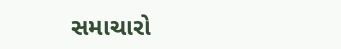સમાચારો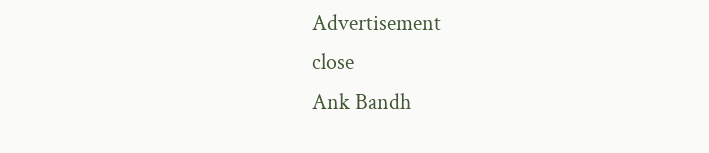Advertisement
close
Ank Bandh